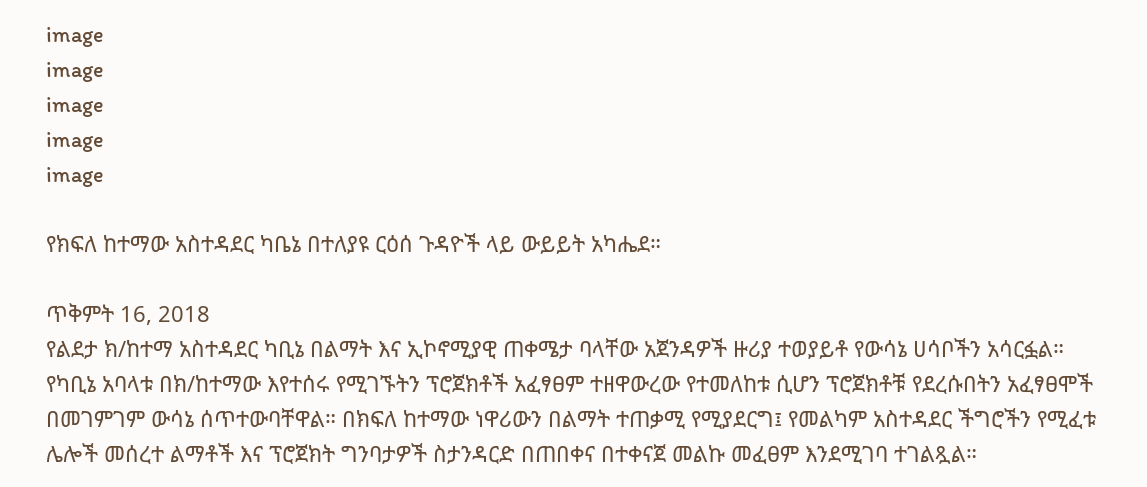image
image
image
image
image

የክፍለ ከተማው አስተዳደር ካቤኔ በተለያዩ ርዕሰ ጉዳዮች ላይ ውይይት አካሔደ።

ጥቅምት 16, 2018
የልደታ ክ/ከተማ አስተዳደር ካቢኔ በልማት እና ኢኮኖሚያዊ ጠቀሜታ ባላቸው አጀንዳዎች ዙሪያ ተወያይቶ የውሳኔ ሀሳቦችን አሳርፏል። የካቢኔ አባላቱ በክ/ከተማው እየተሰሩ የሚገኙትን ፕሮጀክቶች አፈፃፀም ተዘዋውረው የተመለከቱ ሲሆን ፕሮጀክቶቹ የደረሱበትን አፈፃፀሞች በመገምገም ውሳኔ ሰጥተውባቸዋል። በክፍለ ከተማው ነዋሪውን በልማት ተጠቃሚ የሚያደርግ፤ የመልካም አስተዳደር ችግሮችን የሚፈቱ ሌሎች መሰረተ ልማቶች እና ፕሮጀክት ግንባታዎች ስታንዳርድ በጠበቀና በተቀናጀ መልኩ መፈፀም እንደሚገባ ተገልጿል።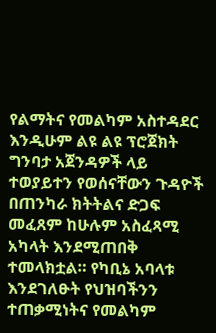የልማትና የመልካም አስተዳደር እንዲሁም ልዩ ልዩ ፕሮጀክት ግንባታ አጀንዳዎች ላይ ተወያይተን የወሰናቸውን ጉዳዮች በጠንካራ ክትትልና ድጋፍ መፈጸም ከሁሉም አስፈጻሚ አካላት እንደሚጠበቅ ተመላክቷል። የካቢኔ አባላቱ እንደገለፁት የህዝባችንን ተጠቃሚነትና የመልካም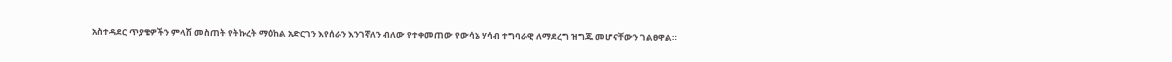አስተዳደር ጥያቄዎችን ምላሽ መስጠት የትኩረት ማዕከል አድርገን እየሰራን እንገኛለን ብለው የተቀመጠው የውሳኔ ሃሳብ ተግባራዊ ለማደረግ ዝግጁ መሆናቸውን ገልፀዋል።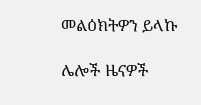መልዕክትዎን ይላኩ

ሌሎች ዜናዎች